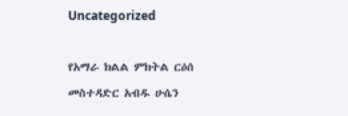Uncategorized

የአማራ ክልል ምክትል ርዕሰ መስተዳድር አብዱ ሁሴን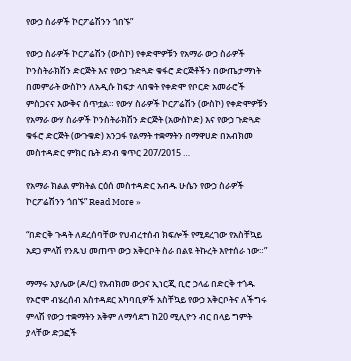የውኃ ስራዎች ኮርፖሬሽንን ጎበኙ”

የውኃ ስራዎች ኮርፖሬሽን (ውስኮ) የቀድሞዎቹን የአማራ ውኃ ስራዎች ኮንስትራክሽን ድርጅት እና የውኃ ጉድጓድ ቁፋሮ ድርጅቶችን በውጤታማነት በመምራት ውስኮን ለአዲሱ ከፍታ ላበቁት የቀድሞ የቦርድ አመራሮች ምስጋናና እውቅና ሰጥቷል። የውሃ ስራዎች ኮርፖሬሽን (ውስኮ) የቀድሞዎቹን የአማራ ውሃ ስራዎች ኮንስትራክሽን ድርጅት (አውስኮድ) እና የውኃ ጉድጓድ ቁፋሮ ድርጅት (ውጉቁድ) አንጋፋ የልማት ተቋማትን በማዋሀድ በአብክመ መስተዳድር ምክር ቤት ደንብ ቁጥር 207/2015 …

የአማራ ክልል ምክትል ርዕሰ መስተዳድር አብዱ ሁሴን የውኃ ስራዎች ኮርፖሬሽንን ጎበኙ” Read More »

“በድርቅ ጉዳት ለደረሰባቸው የህብረተሰብ ክፍሎች የሚደረገው የአስቸኳይ አደጋ ምላሽ የንጹህ መጠጥ ውኃ አቅርቦት ስራ በልዩ ትኩረት እየተሰራ ነው።”

ማማሩ አያሌው (ዶ/ር) የአብክመ ውኃና ኢነርጂ ቢሮ ኃላፊ በድርቅ ተጎዱ የኦሮሞ ብሄረሰብ አስተዳደር አካባቢዎች አስቸኳይ የውኃ አቅርቦትና ለችግሩ ምላሽ የውኃ ተቋማትን አቅም ለማሳደግ ከ20 ሚሊዮን ብር በላይ ግምት ያላቸው ድጋፎች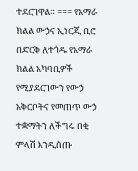ተደርገዋል። === የአማራ ክልል ውኃና ኢነርጂ ቢሮ በድርቅ ለተጎዱ የአማራ ክልል አካባቢዎች የሚያደርገውን የውኃ አቅርቦትና የመጠጥ ውኃ ተቋማትን ለችግሩ በቂ ምላሽ እንዲሰጡ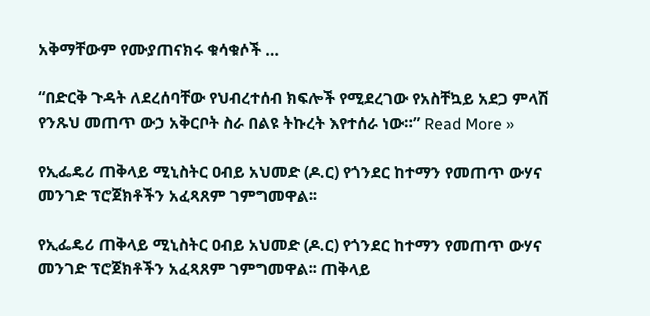አቅማቸውም የሙያጠናክሩ ቁሳቁሶች …

“በድርቅ ጉዳት ለደረሰባቸው የህብረተሰብ ክፍሎች የሚደረገው የአስቸኳይ አደጋ ምላሽ የንጹህ መጠጥ ውኃ አቅርቦት ስራ በልዩ ትኩረት እየተሰራ ነው።” Read More »

የኢፌዴሪ ጠቅላይ ሚኒስትር ዐብይ አህመድ (ዶ.ር) የጎንደር ከተማን የመጠጥ ውሃና መንገድ ፕሮጀክቶችን አፈጻጸም ገምግመዋል፡፡

የኢፌዴሪ ጠቅላይ ሚኒስትር ዐብይ አህመድ (ዶ.ር) የጎንደር ከተማን የመጠጥ ውሃና መንገድ ፕሮጀክቶችን አፈጻጸም ገምግመዋል፡፡ ጠቅላይ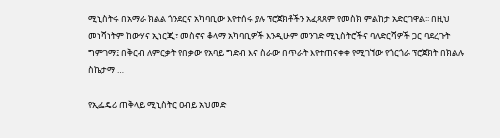ሚኒስትሩ በአማራ ክልል ጎንደርና አካባቢው እየተሰሩ ያሉ ፕሮጀክቶችን አፈጻጸም የመስክ ምልከታ አድርገዋል፡፡ በዚህ መነሻነትም ከውሃና ኢነርጂ፣ መስኖና ቆላማ አካባቢዎች እንዲሁም መንገድ ሚኒስትሮችና ባለድርሻዎች ጋር ባደረጉት ግምገማ፤ በቅርብ ለምርቃት የበቃው የአባይ ግድብ እና ስራው በጥራት እየተጠናቀቀ የሚገኘው የጎርጎራ ፕሮጀክት በክልሉ ስኬታማ …

የኢፌዴሪ ጠቅላይ ሚኒስትር ዐብይ አህመድ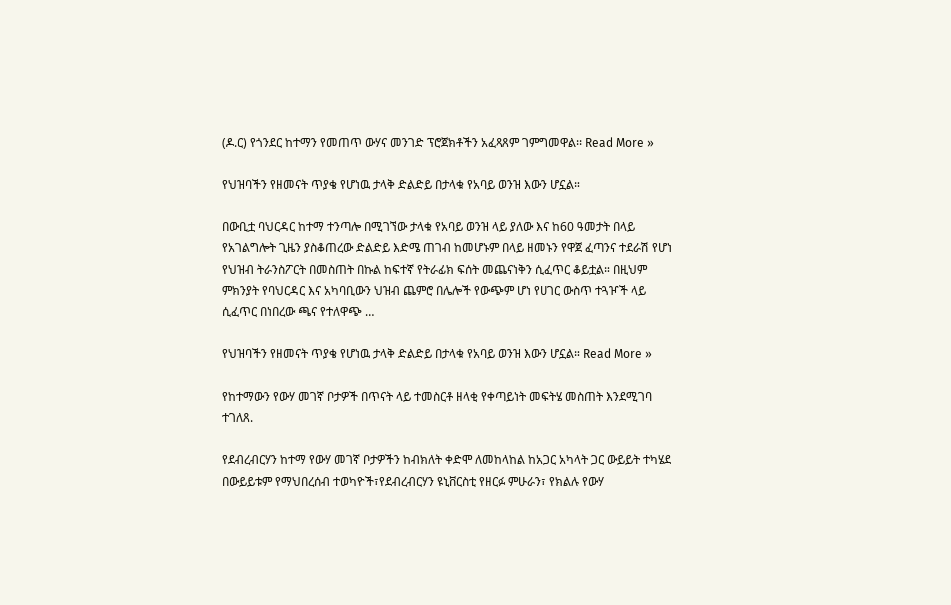(ዶ.ር) የጎንደር ከተማን የመጠጥ ውሃና መንገድ ፕሮጀክቶችን አፈጻጸም ገምግመዋል፡፡ Read More »

የህዝባችን የዘመናት ጥያቄ የሆነዉ ታላቅ ድልድይ በታላቁ የአባይ ወንዝ እውን ሆኗል።

በውቢቷ ባህርዳር ከተማ ተንጣሎ በሚገኘው ታላቁ የአባይ ወንዝ ላይ ያለው እና ከ60 ዓመታት በላይ የአገልግሎት ጊዜን ያስቆጠረው ድልድይ እድሜ ጠገብ ከመሆኑም በላይ ዘመኑን የዋጀ ፈጣንና ተደራሽ የሆነ የህዝብ ትራንስፖርት በመስጠት በኩል ከፍተኛ የትራፊክ ፍሰት መጨናነቅን ሲፈጥር ቆይቷል። በዚህም ምክንያት የባህርዳር እና አካባቢውን ህዝብ ጨምሮ በሌሎች የውጭም ሆነ የሀገር ውስጥ ተጓዦች ላይ ሲፈጥር በነበረው ጫና የተለዋጭ …

የህዝባችን የዘመናት ጥያቄ የሆነዉ ታላቅ ድልድይ በታላቁ የአባይ ወንዝ እውን ሆኗል። Read More »

የከተማውን የውሃ መገኛ ቦታዎች በጥናት ላይ ተመስርቶ ዘላቂ የቀጣይነት መፍትሄ መስጠት እንደሚገባ ተገለጸ.

የደብረብርሃን ከተማ የውሃ መገኛ ቦታዎችን ከብክለት ቀድሞ ለመከላከል ከአጋር አካላት ጋር ውይይት ተካሄደ በውይይቱም የማህበረሰብ ተወካዮች፣የደብረብርሃን ዩኒቨርስቲ የዘርፉ ምሁራን፣ የክልሉ የውሃ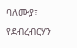ባለሙያ፣ የደብረብርሃን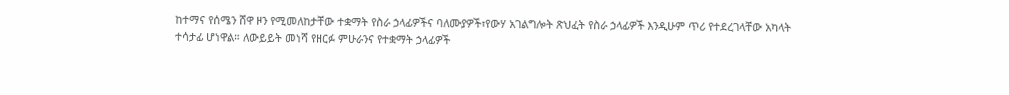ከተማና የሰሜን ሸዋ ዞን የሚመለከታቸው ተቋማት የስራ ኃላፊዎችና ባለሙያዎች፣የውሃ አገልግሎት ጽህፈት የስራ ኃላፊዎች እንዲሁም ጥሪ የተደረገላቸው አካላት ተሳታፊ ሆነዋል። ለውይይት መነሻ የዘርፉ ምሁራንና የተቋማት ኃላፊዎች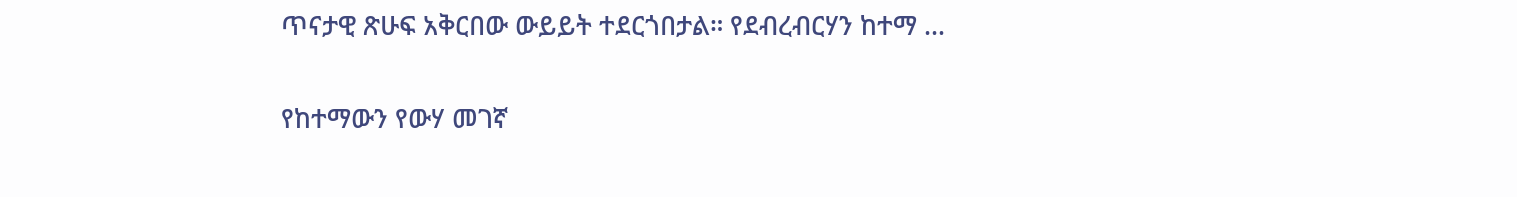ጥናታዊ ጽሁፍ አቅርበው ውይይት ተደርጎበታል። የደብረብርሃን ከተማ …

የከተማውን የውሃ መገኛ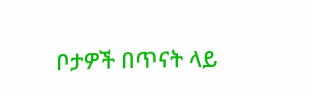ቦታዎች በጥናት ላይ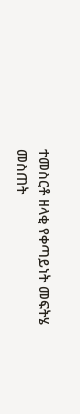ተመስርቶ ዘላቂ የቀጣይነት መፍትሄ መስጠት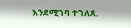እንደሚገባ ተገለጸ.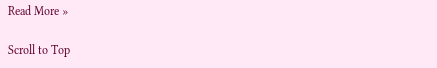Read More »

Scroll to Top